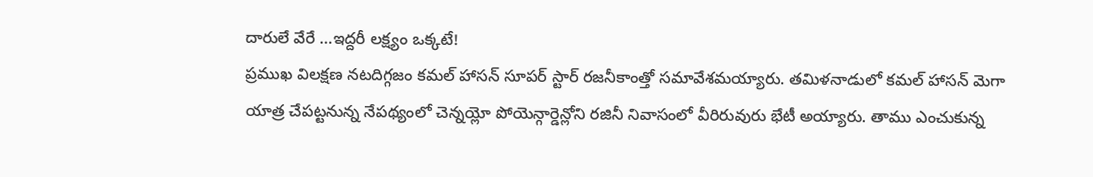దారులే వేరే …ఇద్దరీ లక్ష్యం ఒక్కటే!
ప్రముఖ విలక్షణ నటదిగ్గజం కమల్ హాసన్ సూపర్ స్టార్ రజనీకాంత్తో సమావేశమయ్యారు. తమిళనాడులో కమల్ హాసన్ మెగా యాత్ర చేపట్టనున్న నేపథ్యంలో చెన్నయ్లో పోయెన్గార్డెన్లోని రజినీ నివాసంలో వీరిరువురు భేటీ అయ్యారు. తాము ఎంచుకున్న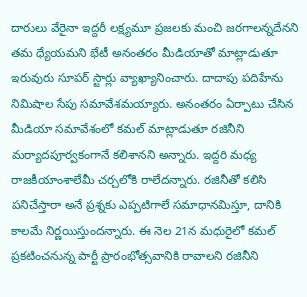దారులు వేరైనా ఇద్దరీ లక్ష్యమూ ప్రజలకు మంచి జరగాలన్నదేనని తమ ధ్యేయమని భేటీ అనంతరం మీడియాతో మాట్లాడుతూ ఇరువురు సూపర్ స్టార్లు వ్యాఖ్యానించారు. దాదాపు పదిహేను నిమిషాల సేపు సమావేశమయ్యారు. అనంతరం ఏర్పాటు చేసిన మీడియా సమావేశంలో కమల్ మాట్లాడుతూ రజినీని మర్యాదపూర్వకంగానే కలిశానని అన్నారు. ఇద్దరి మధ్య రాజకీయాంశాలేమీ చర్చలోకి రాలేదన్నారు. రజినీతో కలిసి పనిచేస్తారా అనే ప్రశ్నకు ఎప్పటిగాలే సమాధానమిస్తూ, దానికి కాలమే నిర్ణయిస్తుందన్నారు. ఈ నెల 21న మధురైలో కమల్ ప్రకటించనున్న పార్టీ ప్రారంభోత్సవానికి రావాలని రజినీని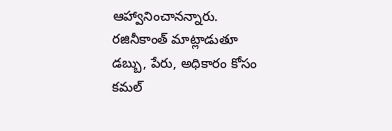ఆహ్వానించానన్నారు. రజినీకాంత్ మాట్లాడుతూ డబ్బు, పేరు, అధికారం కోసం కమల్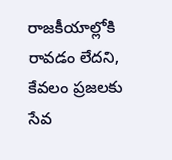రాజకీయాల్లోకి రావడం లేదని, కేవలం ప్రజలకు సేవ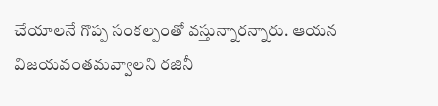చేయాలనే గొప్ప సంకల్పంతో వస్తున్నారన్నారు. ఆయన విజయవంతమవ్వాలని రజినీ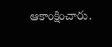ఆకాంక్షించారు.